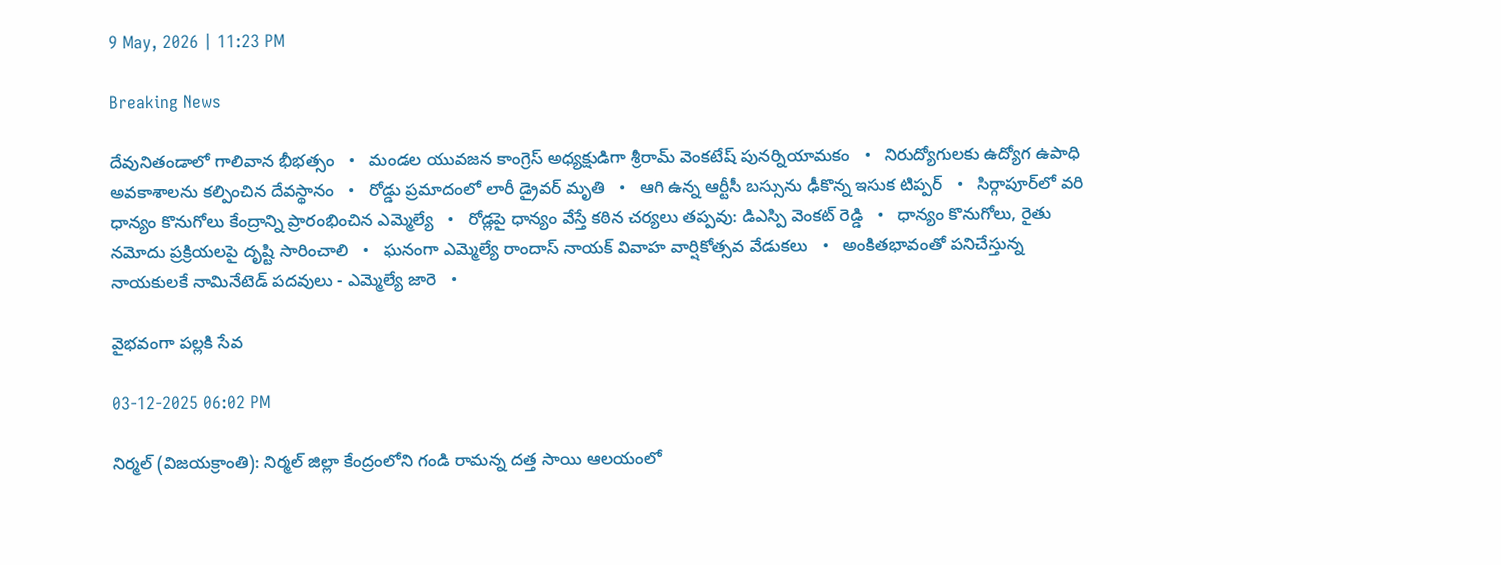9 May, 2026 | 11:23 PM

Breaking News

దేవునితండాలో గాలివాన భీభత్సం   •   మండల యువజన కాంగ్రెస్ అధ్యక్షుడిగా శ్రీరామ్ వెంకటేష్ పునర్నియామకం   •   నిరుద్యోగులకు ఉద్యోగ ఉపాధి అవకాశాలను కల్పించిన దేవస్థానం   •   రోడ్డు ప్రమాదంలో లారీ డ్రైవర్ మృతి   •   ఆగి ఉన్న ఆర్టీసీ బస్సును ఢీకొన్న ఇసుక టిప్పర్   •   సిర్గాపూర్‌లో వరి ధాన్యం కొనుగోలు కేంద్రాన్ని ప్రారంభించిన ఎమ్మెల్యే   •   రోడ్లపై ధాన్యం వేస్తే కఠిన చర్యలు తప్పవు: డిఎస్పి వెంకట్ రెడ్డి   •   ధాన్యం కొనుగోలు, రైతు నమోదు ప్రక్రియలపై దృష్టి సారించాలి   •   ఘనంగా ఎమ్మెల్యే రాందాస్ నాయక్ వివాహ వార్షికోత్సవ వేడుకలు   •   అంకితభావంతో పనిచేస్తున్న నాయకులకే నామినేటెడ్ పదవులు - ఎమ్మెల్యే జారె   •

వైభవంగా పల్లకి సేవ

03-12-2025 06:02 PM

నిర్మల్ (విజయక్రాంతి): నిర్మల్ జిల్లా కేంద్రంలోని గండి రామన్న దత్త సాయి ఆలయంలో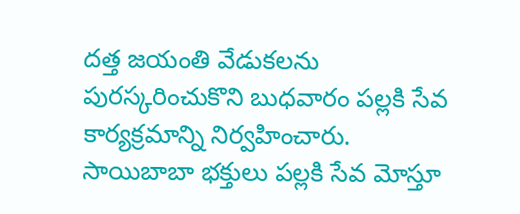దత్త జయంతి వేడుకలను పురస్కరించుకొని బుధవారం పల్లకి సేవ కార్యక్రమాన్ని నిర్వహించారు. సాయిబాబా భక్తులు పల్లకి సేవ మోస్తూ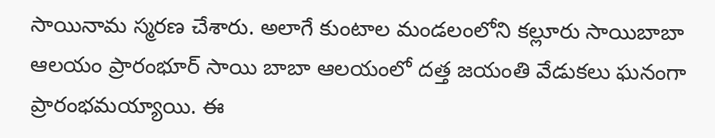సాయినామ స్మరణ చేశారు. అలాగే కుంటాల మండలంలోని కల్లూరు సాయిబాబా ఆలయం ప్రారంభూర్ సాయి బాబా ఆలయంలో దత్త జయంతి వేడుకలు ఘనంగా ప్రారంభమయ్యాయి. ఈ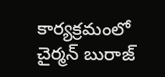కార్యక్రమంలో చైర్మన్ బురాజ్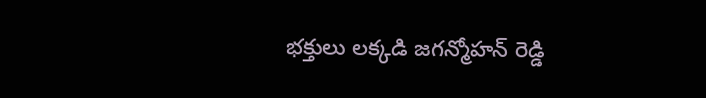భక్తులు లక్కడి జగన్మోహన్ రెడ్డి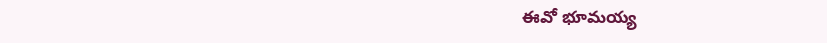ఈవో భూమయ్య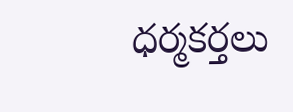ధర్మకర్తలు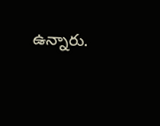ఉన్నారు.